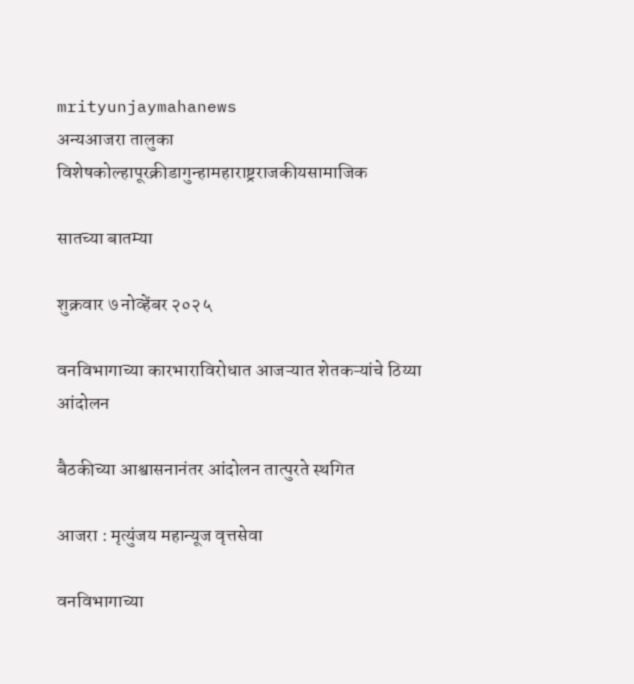mrityunjaymahanews
अन्यआजरा तालुका विशेषकोल्हापूरक्रीडागुन्हामहाराष्ट्रराजकीयसामाजिक

सातच्या बातम्या

शुक्रवार ७ नोव्हेंबर २०२५

वनविभागाच्या कारभाराविरोधात आजऱ्यात शेतकऱ्यांचे ठिय्या आंदोलन

बैठकीच्या आश्वासनानंतर आंदोलन तात्पुरते स्थगित

आजरा : मृत्युंजय महान्यूज वृत्तसेवा

वनविभागाच्या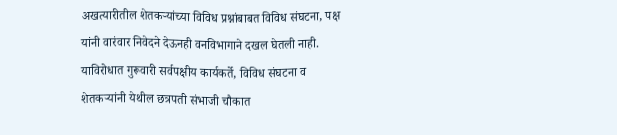अखत्यारीतील शेतकऱ्यांच्या विविध प्रश्नांबाबत विविध संघटना, पक्ष यांनी वारंवार निवेदने देऊनही वनविभागाने दखल घेतली नाही. याविरोधात गुरूवारी सर्वपक्षीय कार्यकर्ते, विविध संघटना व शेतकऱ्यांनी येथील छत्रपती संभाजी चौकात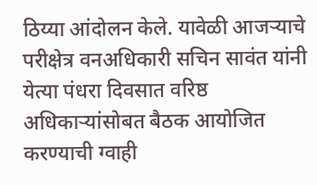ठिय्या आंदोलन केले. यावेळी आजऱ्याचे परीक्षेत्र वनअधिकारी सचिन सावंत यांनी येत्या पंधरा दिवसात वरिष्ठ अधिकाऱ्यांसोबत बैठक आयोजित करण्याची ग्वाही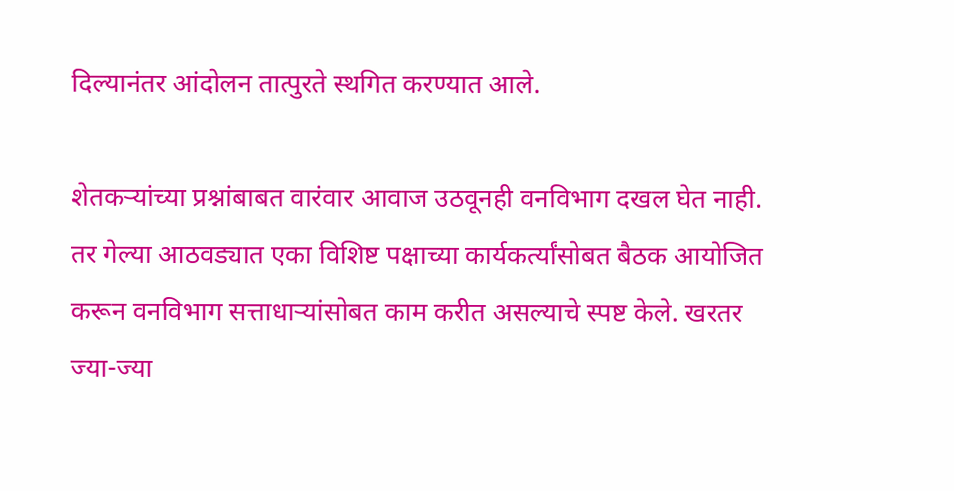दिल्यानंतर आंदोलन तात्पुरते स्थगित करण्यात आले.

शेतकऱ्यांच्या प्रश्नांबाबत वारंवार आवाज उठवूनही वनविभाग दखल घेत नाही. तर गेल्या आठवड्यात एका विशिष्ट पक्षाच्या कार्यकर्त्यांसोबत बैठक आयोजित करून वनविभाग सत्ताधाऱ्यांसोबत काम करीत असल्याचे स्पष्ट केले. खरतर ज्या-ज्या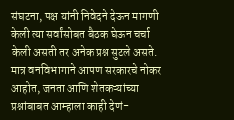संघटना, पक्ष यांनी निवेदने देऊन मागणी केली त्या सर्वांसोबत बैठक घेऊन चर्चा केली असती तर अनेक प्रश्न सुटले असते. मात्र वनविभागाने आपण सरकारचे नोकर आहोत, जनता आणि शेतकऱ्यांच्या प्रश्नांबाबत आम्हाला काही देणं-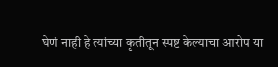घेणं नाही हे त्यांच्या कृतीतून स्पष्ट केल्याचा आरोप या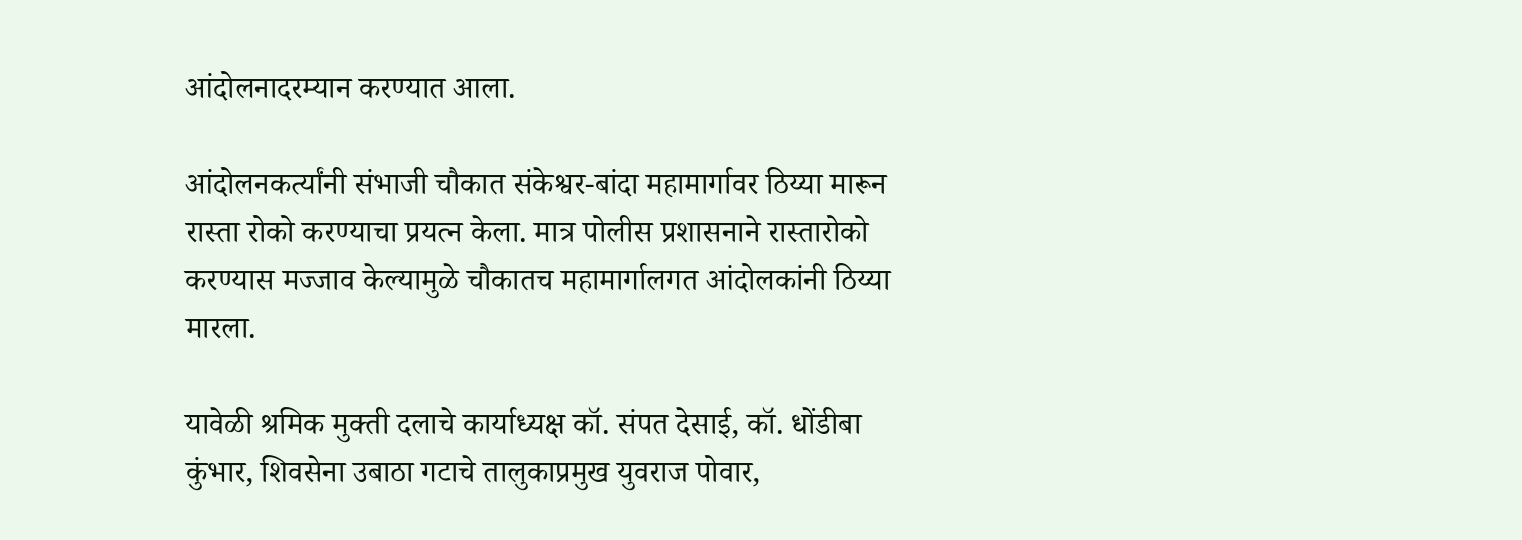आंदोलनादरम्यान करण्यात आला.

आंदोलनकर्त्यांनी संभाजी चौकात संकेश्वर-बांदा महामार्गावर ठिय्या मारून रास्ता रोको करण्याचा प्रयत्न केला. मात्र पोलीस प्रशासनाने रास्तारोको करण्यास मज्जाव केल्यामुळे चौकातच महामार्गालगत आंदोलकांनी ठिय्या मारला.

यावेळी श्रमिक मुक्ती दलाचे कार्याध्यक्ष कॉ. संपत देसाई, कॉ. धोंडीबा कुंभार, शिवसेना उबाठा गटाचे तालुकाप्रमुख युवराज पोवार,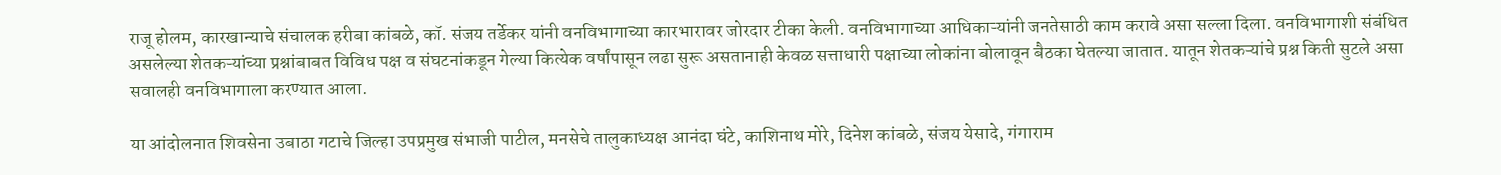राजू होलम, कारखान्याचे संचालक हरीबा कांबळे, कॉ. संजय तर्डेकर यांनी वनविभागाच्या कारभारावर जोरदार टीका केली. वनविभागाच्या आधिकाऱ्यांनी जनतेसाठी काम करावे असा सल्ला दिला. वनविभागाशी संबंधित असलेल्या शेतकऱ्यांच्या प्रश्नांबाबत विविध पक्ष व संघटनांकडून गेल्या कित्येक वर्षांपासून लढा सुरू असतानाही केवळ सत्ताधारी पक्षाच्या लोकांना बोलावून बैठका घेतल्या जातात. यातून शेतकऱ्यांचे प्रश्न किती सुटले असा सवालही वनविभागाला करण्यात आला.

या आंदोलनात शिवसेना उबाठा गटाचे जिल्हा उपप्रमुख संभाजी पाटील, मनसेचे तालुकाध्यक्ष आनंदा घंटे, काशिनाथ मोरे, दिनेश कांबळे, संजय येसादे, गंगाराम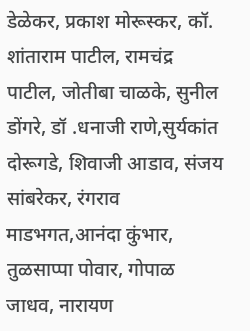डेळेकर, प्रकाश मोरूस्कर, कॉ. शांताराम पाटील, रामचंद्र पाटील, जोतीबा चाळके, सुनील डोंगरे, डॉ .धनाजी राणे,सुर्यकांत दोरूगडे, शिवाजी आडाव, संजय सांबरेकर, रंगराव माडभगत,आनंदा कुंभार, तुळसाप्पा पोवार, गोपाळ जाधव, नारायण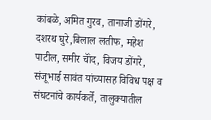कांबळे, अमित गुरव, तानाजी डोंगरे, दशरथ घुरे,बिलाल लतीफ, महेश पाटील, समीर चॉंद, विजय डोंगरे, संजूभाई सावंत यांच्यासह विविध पक्ष व संघटनांचे कार्यकर्ते, तालुक्यातील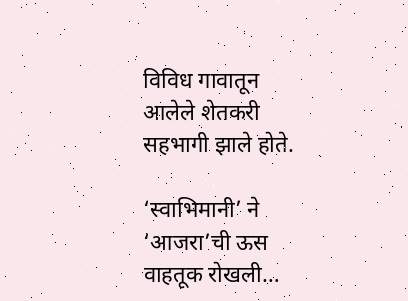विविध गावातून आलेले शेतकरी सहभागी झाले होते.

‘स्वाभिमानी’ ने ‘आजरा’ची ऊस वाहतूक रोखली…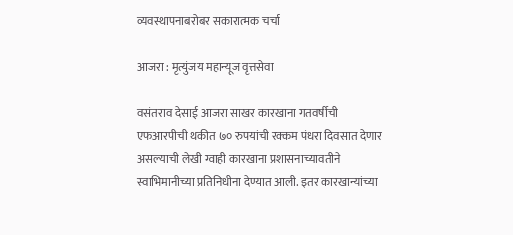व्यवस्थापनाबरोबर सकारात्मक चर्चा

आजरा : मृत्युंजय महान्यूज वृत्तसेवा

वसंतराव देसाई आजरा साखर कारखाना गतवर्षीची एफआरपीची थकीत ७० रुपयांची रक्कम पंधरा दिवसात देणार असल्याची लेखी ग्वाही कारखाना प्रशासनाच्यावतीने स्वाभिमानीच्या प्रतिनिधीना देण्यात आली. इतर कारखान्यांच्या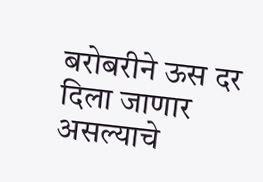बरोबरीने ऊस दर दिला जाणार असल्याचे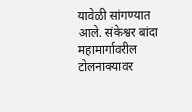यावेळी सांगण्यात आले. संकेश्वर बांदा महामार्गावरील टोलनाक्यावर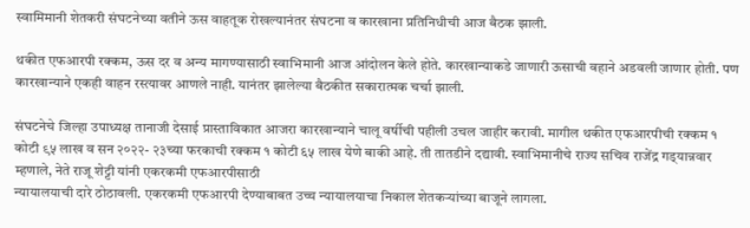स्वामिमानी शेतकरी संघटनेच्या वतीने ऊस वाहतूक रोखल्यानंतर संघटना व कारखाना प्रतिनिधीची आज बैठक झाली.

थकीत एफआरपी रक्कम, ऊस दर व अन्य मागण्यासाठी स्वाभिमानी आज आंदोलन केले होते. कारखान्याकडे जाणारी ऊसाची वहाने अडवली जाणार होती. पण कारखान्याने एकही वाहन रस्त्यावर आणले नाही. यानंतर झालेल्या बैठकीत सकारात्मक चर्चा झाली.

संघटनेचे जिल्हा उपाध्यक्ष तानाजी देसाई प्रास्ताविकात आजरा कारखान्याने चालू वर्षीची पहीली उचल जाहीर करावी. मागील थकीत एफआरपीची रक्कम १ कोटी ९५ लाख व सन २०२२- २३च्या फरकाची रक्कम १ कोटी ६५ लाख येणे बाकी आहे. ती तातडीने द‌द्यावी. स्वाभिमानीचे राज्य सचिव राजेंद्र गड्‌यान्नवार म्हणाले, नेते राजू शेट्टी यांनी एकरकमी एफआरपीसाठी
न्यायालयाची दारे ठोठावली. एकरकमी एफआरपी देण्याबाबत उच्च न्यायालयाचा निकाल शेतकऱ्यांच्या बाजूने लागला.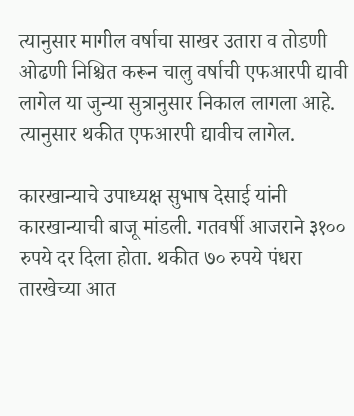त्यानुसार मागील वर्षाचा साखर उतारा व तोडणी ओढणी निश्चित करून चालु वर्षाची एफआरपी ‌द्यावी लागेल या जुन्या सुत्रानु‌सार निकाल लागला आहे. त्यानुसार थकीत एफआरपी द्यावीच लागेल.

कारखान्याचे उपाध्यक्ष सुभाष देसाई यांनी कारखान्याची बाजू मांडली. गतवर्षी आजराने ३१०० रुपये दर दिला होता. थकीत ७० रुपये पंधरा तारखेच्या आत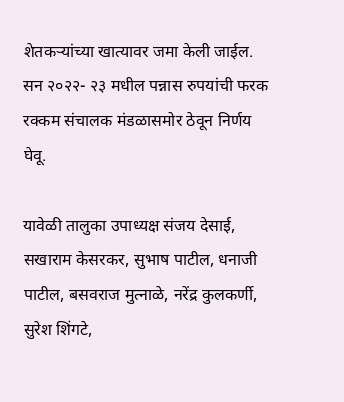शेतकऱ्यांच्या खात्यावर जमा केली जाईल. सन २०२२- २३ मधील पन्नास रुपयांची फरक रक्कम संचालक मंडळासमोर ठेवून निर्णय घेवू.

यावेळी तालुका उपाध्यक्ष संजय देसाई, सखाराम केसरकर, सुभाष पाटील, धनाजी पाटील, बसवराज मुत्नाळे, नरेंद्र कुलकर्णी, सुरेश शिंगटे,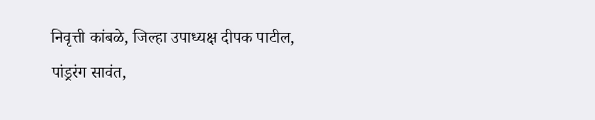निवृत्ती कांबळे, जिल्हा उपाध्यक्ष दीपक पाटील, पांड्ररंग सावंत,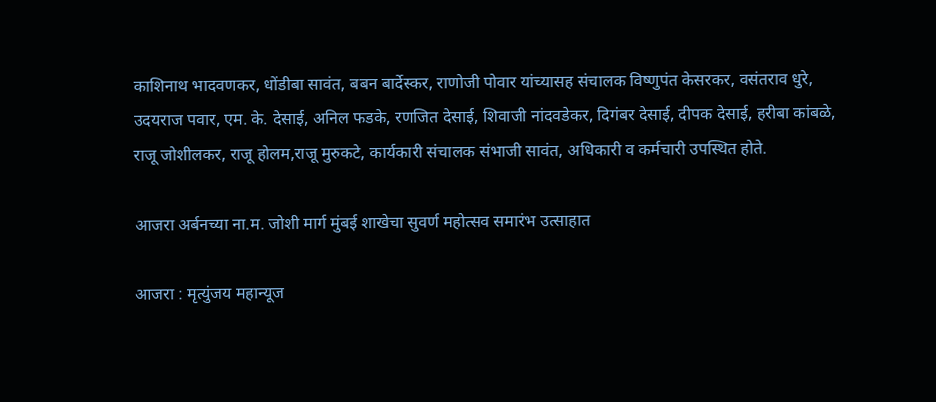काशिनाथ भादवणकर, धोंडीबा सावंत, बबन बार्देस्कर, राणोजी पोवार यांच्यासह संचालक विष्णुपंत केसरकर, वसंतराव धुरे, उदयराज पवार, एम. के. देसाई, अनिल फडके, रणजित देसाई, शिवाजी नांदवडेकर, दिगंबर देसाई, दीपक देसाई, हरीबा कांबळे, राजू जोशीलकर, राजू होलम,राजू मुरुकटे, कार्यकारी संचालक संभाजी सावंत, अधिकारी व कर्मचारी उपस्थित होते.

आजरा अर्बनच्या ना.म. जोशी मार्ग मुंबई शाखेचा सुवर्ण महोत्सव समारंभ उत्साहात

आजरा : मृत्युंजय महान्यूज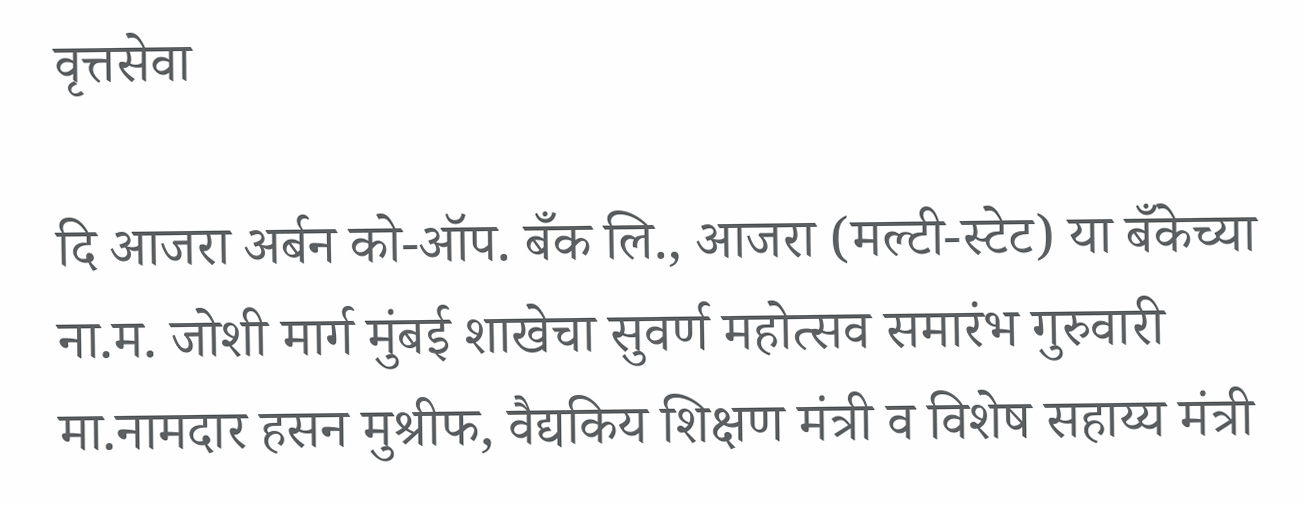वृत्तसेवा

दि आजरा अर्बन को-ऑप. बँक लि., आजरा (मल्टी-स्टेट) या बँकेच्या ना.म. जोशी मार्ग मुंबई शाखेचा सुवर्ण महोत्सव समारंभ गुरुवारी मा.नामदार हसन मुश्रीफ, वैद्यकिय शिक्षण मंत्री व विशेष सहाय्य मंत्री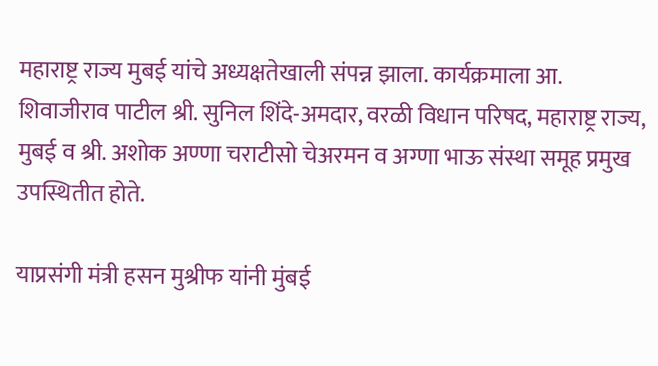महाराष्ट्र राज्य मुबई यांचे अध्यक्षतेखाली संपन्न झाला. कार्यक्रमाला आ. शिवाजीराव पाटील श्री. सुनिल शिंदे-अमदार, वरळी विधान परिषद, महाराष्ट्र राज्य, मुबई व श्री. अशोक अण्णा चराटीसो चेअरमन व अग्णा भाऊ संस्था समूह प्रमुख उपस्थितीत होते.

याप्रसंगी मंत्री हसन मुश्रीफ यांनी मुंबई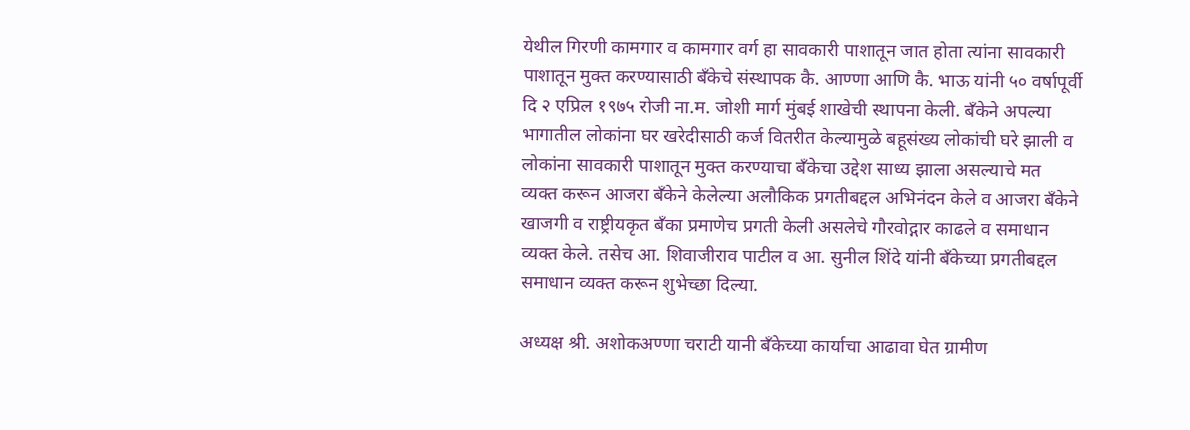येथील गिरणी कामगार व कामगार वर्ग हा सावकारी पाशातून जात होता त्यांना सावकारी पाशातून मुक्त करण्यासाठी बँकेचे संस्थापक कै. आण्णा आणि कै. भाऊ यांनी ५० वर्षापूर्वी दि २ एप्रिल १९७५ रोजी ना.म. जोशी मार्ग मुंबई शाखेची स्थापना केली. बँकेने अपल्या भागातील लोकांना घर खरेदीसाठी कर्ज वितरीत केल्यामुळे बहूसंख्य लोकांची घरे झाली व लोकांना सावकारी पाशातून मुक्त करण्याचा बँकेचा उद्देश साध्य झाला असल्याचे मत व्यक्त करून आजरा बँकेने केलेल्या अलौकिक प्रगतीबद्दल अभिनंदन केले व आजरा बँकेने खाजगी व राष्ट्रीयकृत बँका प्रमाणेच प्रगती केली असलेचे गौरवोद्गार काढले व समाधान व्यक्त केले. तसेच आ. शिवाजीराव पाटील व आ. सुनील शिंदे यांनी बँकेच्या प्रगतीबद्दल समाधान व्यक्त करून शुभेच्छा दिल्या.

अध्यक्ष श्री. अशोकअण्णा चराटी यानी बँकेच्या कार्याचा आढावा घेत ग्रामीण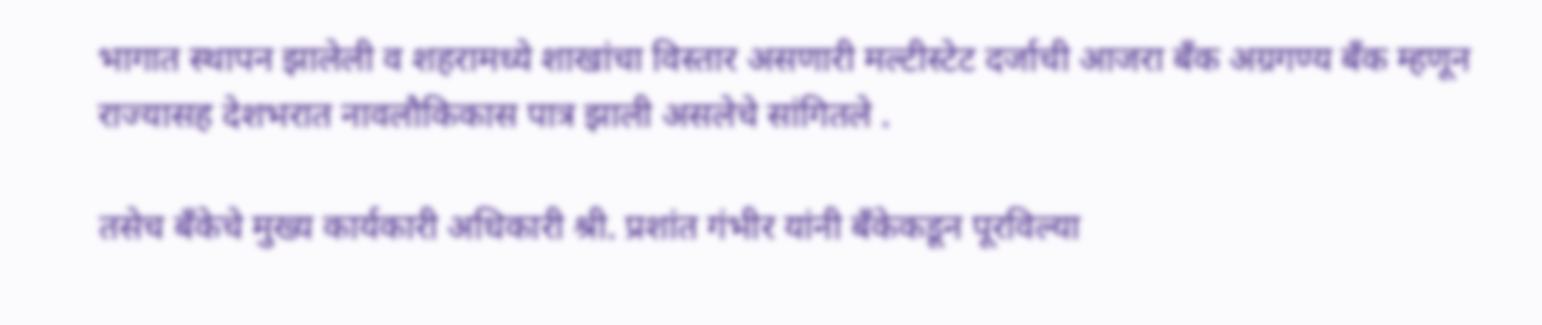भागात स्थापन झालेली व शहरामध्ये शाखांचा विस्तार असणारी मल्टीस्टेट दर्जाची आजरा बँक अग्रगण्य बँक म्हणून राज्यासह देशभरात नावलौकिकास पात्र झाली असलेचे सांगितले .

तसेच बँकेचे मुख्य कार्यकारी अधिकारी श्री. प्रशांत गंभीर यांनी बँकेकडून पूरविल्या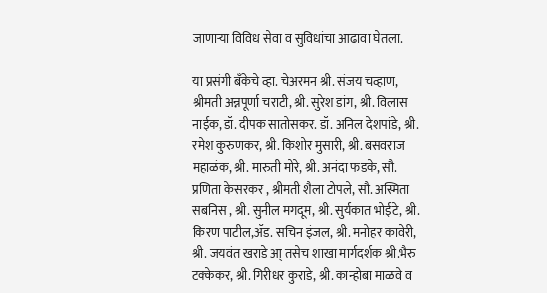जाणाऱ्या विविध सेवा व सुविधांचा आढावा घेतला.

या प्रसंगी बँकेचे व्हा. चेअरमन श्री. संजय चव्हाण, श्रीमती अन्नपूर्णा चराटी, श्री. सुरेश डांग, श्री. विलास नाईक, डॉ. दीपक सातोसकर. डॉ. अनिल देशपांडे, श्री. रमेश कुरुणकर, श्री. किशोर मुसारी, श्री. बसवराज महाळंक, श्री. मारुती मोरे, श्री. अनंदा फडके, सौ. प्रणिता केसरकर , श्रीमती शैला टोपले, सौ. अस्मिता सबनिस , श्री. सुनील मगदूम, श्री. सुर्यकात भोईटे, श्री. किरण पाटील,ॲड. सचिन इंजल, श्री. मनोहर कावेरी, श्री. जयवंत खराडे आ् तसेच शाखा मार्गदर्शक श्री.भैरु टक्केकर, श्री. गिरीधर कुराडे, श्री. कान्होबा माळवे व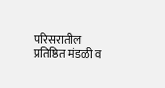परिसरातील प्रतिष्ठित मंडळी व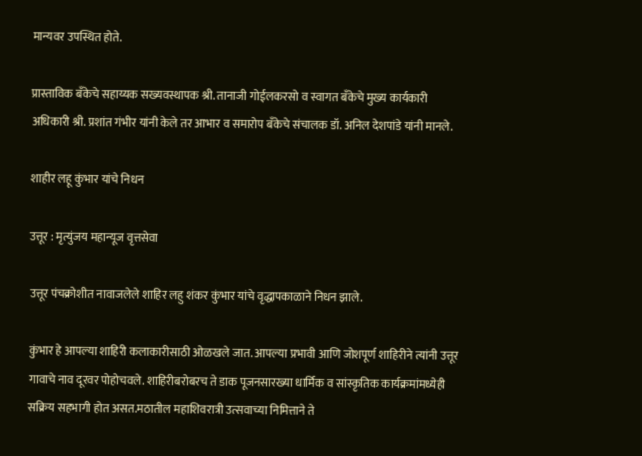मान्यवर उपस्थित होते.

प्रास्ताविक बँकेचे सहाय्यक सख्यवस्थापक श्री. तानाजी गोईलकरसो व स्वागत बँकेचे मुख्य कार्यकारी अधिकारी श्री. प्रशांत गंभीर यांनी केले तर आभार व समारोप बँकेचे संचालक डॉ. अनिल देशपांडे यांनी मानले.

शाहीर लहू कुंभार यांचे निधन

उत्तूर : मृत्युंजय महान्यूज वृत्तसेवा

उत्तूर पंचक्रोशीत नावाजलेले शाहिर लहु शंकर कुंभार यांचे वृद्धापकाळाने निधन झाले.

कुंभार हे आपल्या शाहिरी कलाकारीसाठी ओळखले जात. आपल्या प्रभावी आणि जोशपूर्ण शाहिरीने त्यांनी उत्तूर गावाचे नाव दूरवर पोहोचवले. शाहिरीबरोबरच ते डाक पूजनसारख्या धार्मिक व सांस्कृतिक कार्यक्रमांमध्येही सक्रिय सहभागी होत असत.मठातील महाशिवरात्री उत्सवाच्या निमित्ताने ते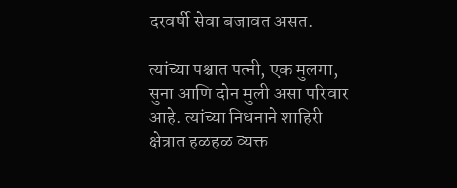दरवर्षी सेवा बजावत असत.

त्यांच्या पश्चात पत्नी, एक मुलगा, सुना आणि दोन मुली असा परिवार आहे. त्यांच्या निधनाने शाहिरी क्षेत्रात हळहळ व्यक्त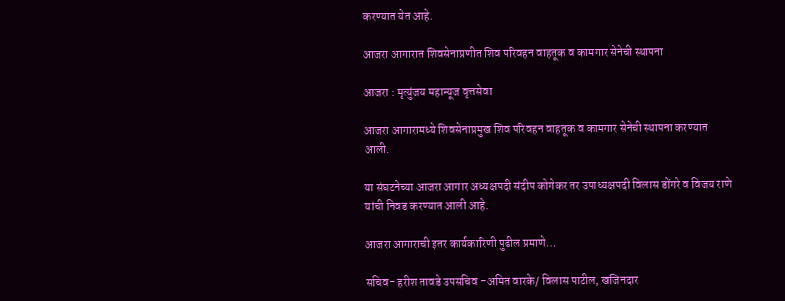करण्यात येत आहे.

आजरा आगारात शिवसेनाप्रणीत शिव परिवहन वाहतूक व कामगार सेनेची स्थापना

आजरा : मृत्युंजय महान्यूज वृत्तसेवा

आजरा आगारामध्ये शिवसेनाप्रमुख शिव परिवहन वाहतूक व कामगार सेनेची स्थापना करण्यात आली.

या संघटनेच्या आजरा आगार अध्यक्षपदी संदीप कोगेकर तर उपाध्यक्षपदी विलास डोंगरे व विजय राणे यांची निवड करण्यात आली आहे.

आजरा आगाराची इतर कार्यकारिणी पुढील प्रमाणे…

सचिव- हरीश तावडे उपसचिव -अमित वारके/ विलास पाटील, खजिनदार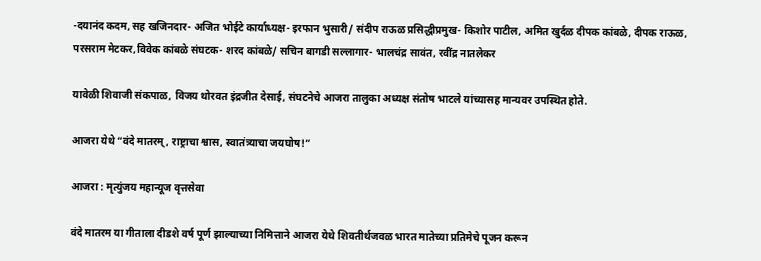-दयानंद कदम, सह खजिनदार- अजित भोईटे कार्याध्यक्ष- इरफान भुसारी/ संदीप राऊळ प्रसिद्धीप्रमुख- किशोर पाटील, अमित खुर्दळ दीपक कांबळे, दीपक राऊळ, परसराम मेटकर,विवेक कांबळे संघटक- शरद कांबळे/ सचिन बागडी सल्लागार- भालचंद्र सावंत, रवींद्र नातलेकर

यावेळी शिवाजी संकपाळ, विजय थोरवत इंद्रजीत देसाई, संघटनेचे आजरा तालुका अध्यक्ष संतोष भाटले यांच्यासह मान्यवर उपस्थित होते.

आजरा येथे “वंदे मातरम् , राष्ट्राचा श्वास, स्वातंत्र्याचा जयघोष!”

आजरा : मृत्युंजय महान्यूज वृत्तसेवा

वंदे मातरम या गीताला दीडशे वर्ष पूर्ण झाल्याच्या निमित्ताने आजरा येथे शिवतीर्थजवळ भारत मातेच्या प्रतिमेचे पूजन करून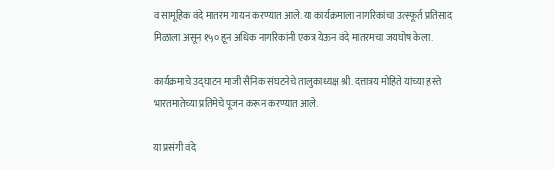व सामूहिक वंदे मातरम गायन करण्यात आले. या कार्यक्रमाला नागरिकांचा उत्स्फूर्त प्रतिसाद मिळाला असून १५० हून अधिक नागरिकांनी एकत्र येऊन वंदे मातरमचा जयघोष केला.

कार्यक्रमाचे उद्घाटन माजी सैनिक संघटनेचे तालुकाध्यक्ष श्री. दत्तात्रय मोहिते यांच्या हस्ते भारतमातेच्या प्रतिमेचे पूजन करून करण्यात आले.

या प्रसंगी वंदे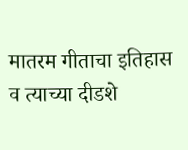मातरम गीताचा इतिहास व त्याच्या दीडशे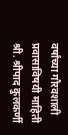वर्षांच्या गौरवशाली प्रवासाविषयी माहिती श्री. श्रीपाद कुलकर्णी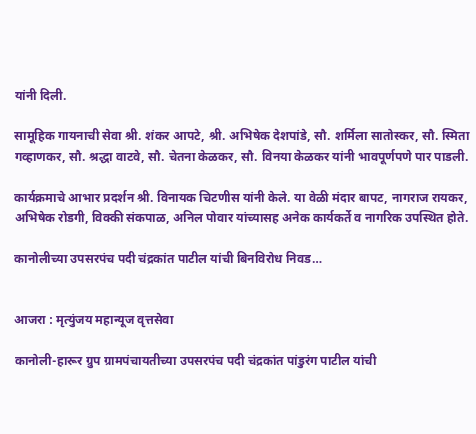यांनी दिली.

सामूहिक गायनाची सेवा श्री. शंकर आपटे, श्री. अभिषेक देशपांडे, सौ. शर्मिला सातोस्कर, सौ. स्मिता गव्हाणकर, सौ. श्रद्धा वाटवे, सौ. चेतना केळकर, सौ. विनया केळकर यांनी भावपूर्णपणे पार पाडली.

कार्यक्रमाचे आभार प्रदर्शन श्री. विनायक चिटणीस यांनी केले. या वेळी मंदार बापट, नागराज रायकर, अभिषेक रोडगी, विक्की संकपाळ, अनिल पोवार यांच्यासह अनेक कार्यकर्ते व नागरिक उपस्थित होते.

कानोलीच्या उपसरपंच पदी चंद्रकांत पाटील यांची बिनविरोध निवड…


आजरा : मृत्युंजय महान्यूज वृत्तसेवा

कानोली-हारूर ग्रुप ग्रामपंचायतीच्या उपसरपंच पदी चंद्रकांत पांडुरंग पाटील यांची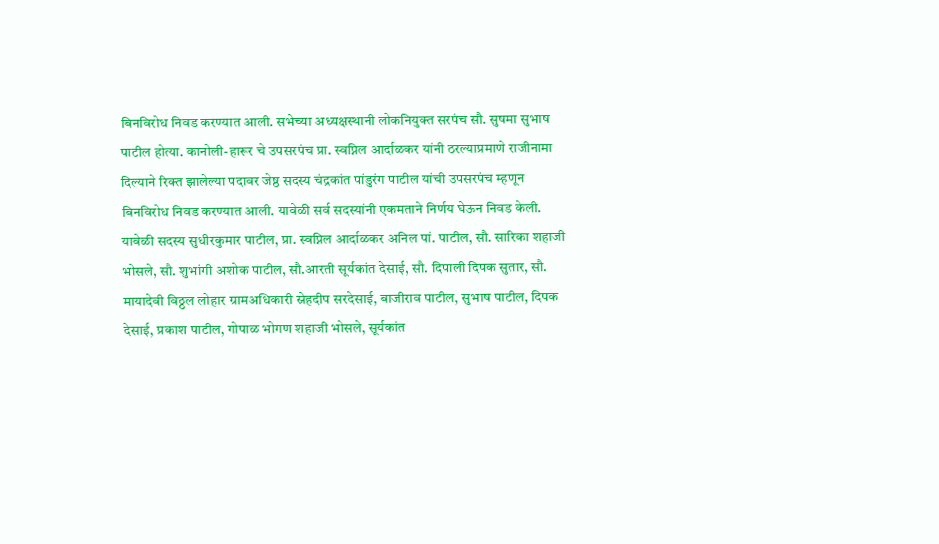बिनविरोध निवड करण्यात आली. सभेच्या अध्यक्षस्थानी लोकनियुक्त सरपंच सौ. सुषमा सुभाष पाटील होत्या. कानोली-हारूर चे उपसरपंच प्रा. स्वप्निल आर्दाळकर यांनी ठरल्याप्रमाणे राजीनामा दिल्याने रिक्त झालेल्या पदावर जेष्ठ सदस्य चंद्रकांत पांडुरंग पाटील यांची उपसरपंच म्हणून बिनविरोध निवड करण्यात आली. यावेळी सर्व सदस्यांनी एकमताने निर्णय घेऊन निवड केली.
यावेळी सदस्य सुधीरकुमार पाटील, प्रा. स्वप्निल आर्दाळकर अनिल पां. पाटील, सौ. सारिका शहाजी भोसले, सौ. शुभांगी अशोक पाटील, सौ.आरती सूर्यकांत देसाई, सौ. दिपाली दिपक सुतार, सौ. मायादेवी विठ्ठल लोहार ग्रामअधिकारी स्नेहदीप सरदेसाई, बाजीराव पाटील, सुभाष पाटील, दिपक देसाई, प्रकाश पाटील, गोपाळ भोगण शहाजी भोसले, सूर्यकांत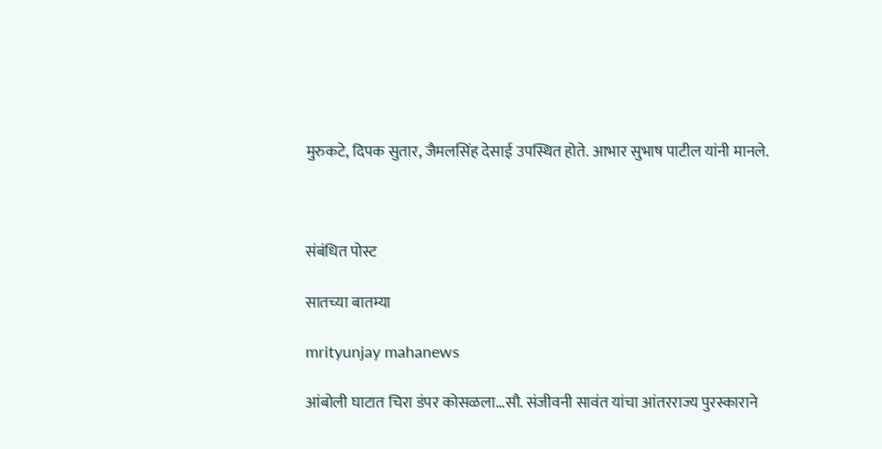मुरुकटे, दिपक सुतार, जैमलसिंह देसाई उपस्थित होते. आभार सुभाष पाटील यांनी मानले.



संबंधित पोस्ट

सातच्या बातम्या

mrityunjay mahanews

आंबोली घाटात चिरा डंपर कोसळला…सौ. संजीवनी सावंत यांचा आंतरराज्य पुरस्काराने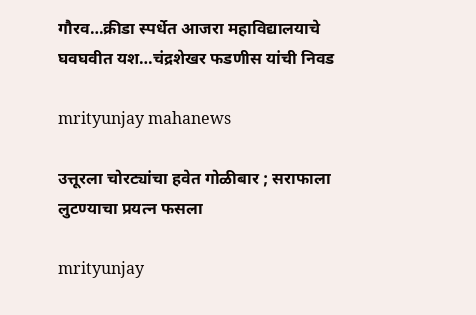गौरव…क्रीडा स्पर्धेत आजरा महाविद्यालयाचे घवघवीत यश…चंद्रशेखर फडणीस यांची निवड

mrityunjay mahanews

उत्तूरला चोरट्यांचा हवेत गोळीबार ; सराफाला लुटण्याचा प्रयत्न फसला

mrityunjay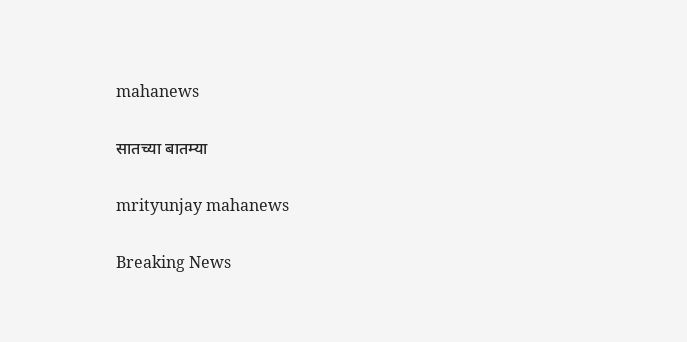mahanews

सातच्या बातम्या

mrityunjay mahanews

Breaking News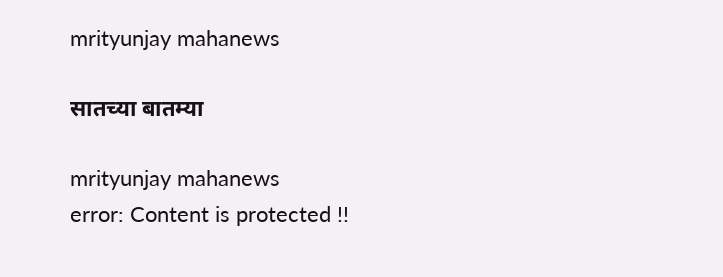mrityunjay mahanews

सातच्या बातम्या

mrityunjay mahanews
error: Content is protected !!